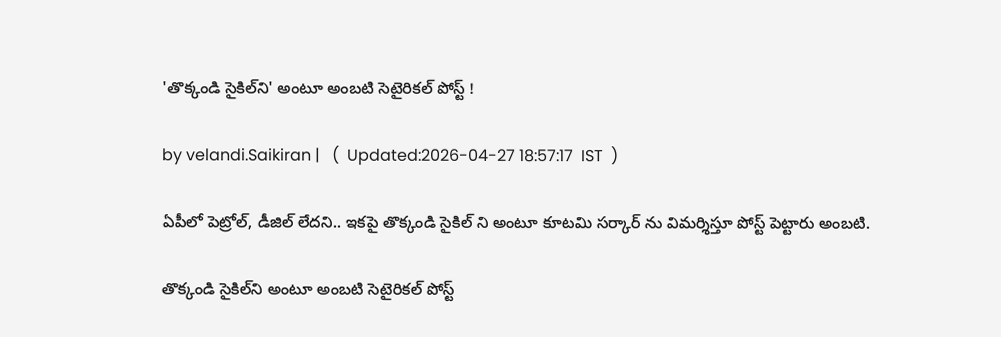'తొక్కండి సైకిల్‌ని' అంటూ అంబటి సెటైరికల్ పోస్ట్ !

by velandi.Saikiran |   (  Updated:2026-04-27 18:57:17  IST  )

ఏపీలో పెట్రోల్, డీజిల్ లేదని.. ఇకపై తొక్కండి సైకిల్ ని అంటూ కూటమి సర్కార్ ను విమర్శిస్తూ పోస్ట్ పెట్టారు అంబటి.

తొక్కండి సైకిల్‌ని అంటూ అంబటి సెటైరికల్ పోస్ట్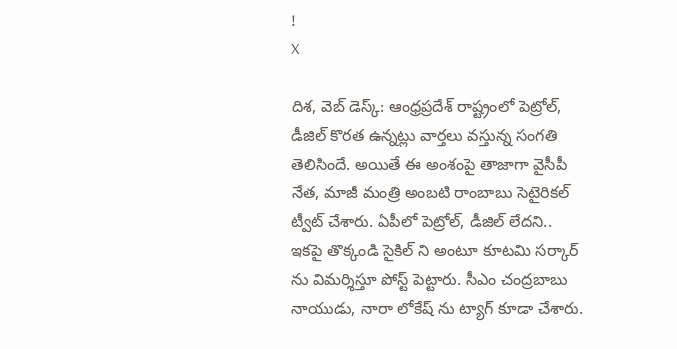!
X

దిశ‌, వెబ్ డెస్క్: ఆంధ్రప్రదేశ్ రాష్ట్రంలో పెట్రోల్, డీజిల్ కొరత ఉన్నట్లు వార్తలు వస్తున్న సంగతి తెలిసిందే. అయితే ఈ అంశంపై తాజాగా వైసీపీ నేత, మాజీ మంత్రి అంబటి రాంబాబు సెటైరికల్ ట్వీట్ చేశారు. ఏపీలో పెట్రోల్, డీజిల్ లేదని.. ఇకపై తొక్కండి సైకిల్ ని అంటూ కూటమి సర్కార్ ను విమర్శిస్తూ పోస్ట్ పెట్టారు. సీఎం చంద్రబాబు నాయుడు, నారా లోకేష్ ను ట్యాగ్ కూడా చేశారు.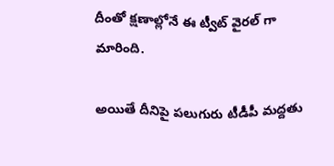దీంతో క్షణాల్లోనే ఈ ట్వీట్ వైరల్ గా మారింది.

అయితే దీనిపై పలుగురు టీడీపీ మద్దతు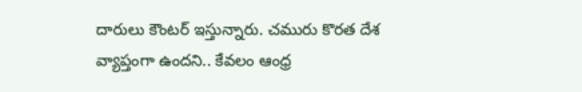దారులు కౌంటర్ ఇస్తున్నారు. చమురు కొరత దేశ వ్యాప్తంగా ఉందని.. కేవలం ఆంధ్ర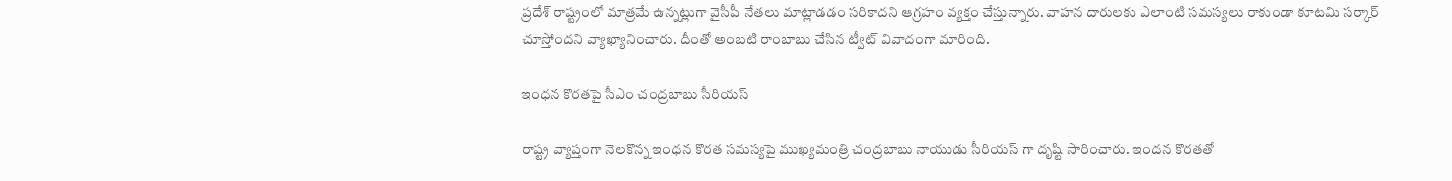ప్రదేశ్ రాష్ట్రంలో మాత్రమే ఉన్నట్లుగా వైసీపీ నేతలు మాట్లాడడం సరికాదని ఆగ్రహం వ్యక్తం చేస్తున్నారు. వాహన దారులకు ఎలాంటి సమస్యలు రాకుండా కూటమి సర్కార్ చూస్తోందని వ్యాఖ్యానించారు. దీంతో అంబటి రాంబాబు చేసిన ట్వీట్ వివాదంగా మారింది.

ఇంధన కొరతపై సీఎం చంద్రబాబు సీరియస్

రాష్ట్ర వ్యాప్తంగా నెలకొన్న ఇంధన కొరత సమస్యపై ముఖ్యమంత్రి చంద్రబాబు నాయుడు సీరియస్ గా దృష్టి సారించారు. ఇందన‌ కొరతతో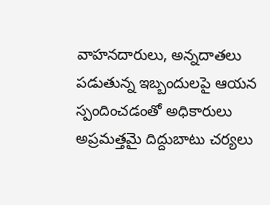వాహనదారులు, అన్నదాతలు పడుతున్న ఇబ్బందులపై ఆయన స్పందించడంతో అధికారులు అప్రమత్తమై దిద్దుబాటు చర్యలు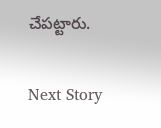చేపట్టారు.

Next Story